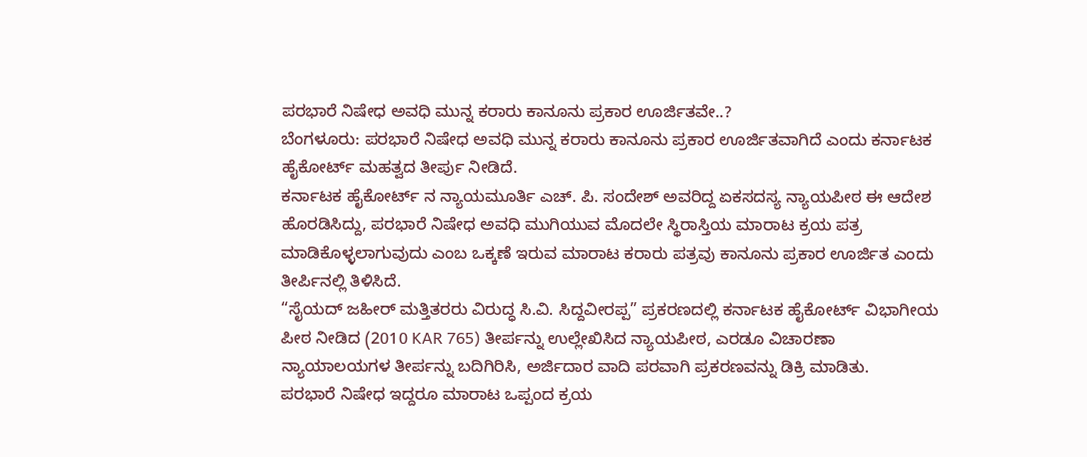ಪರಭಾರೆ ನಿಷೇಧ ಅವಧಿ ಮುನ್ನ ಕರಾರು ಕಾನೂನು ಪ್ರಕಾರ ಊರ್ಜಿತವೇ..?
ಬೆಂಗಳೂರು: ಪರಭಾರೆ ನಿಷೇಧ ಅವಧಿ ಮುನ್ನ ಕರಾರು ಕಾನೂನು ಪ್ರಕಾರ ಊರ್ಜಿತವಾಗಿದೆ ಎಂದು ಕರ್ನಾಟಕ ಹೈಕೋರ್ಟ್ ಮಹತ್ವದ ತೀರ್ಪು ನೀಡಿದೆ.
ಕರ್ನಾಟಕ ಹೈಕೋರ್ಟ್ ನ ನ್ಯಾಯಮೂರ್ತಿ ಎಚ್. ಪಿ. ಸಂದೇಶ್ ಅವರಿದ್ದ ಏಕಸದಸ್ಯ ನ್ಯಾಯಪೀಠ ಈ ಆದೇಶ ಹೊರಡಿಸಿದ್ದು, ಪರಭಾರೆ ನಿಷೇಧ ಅವಧಿ ಮುಗಿಯುವ ಮೊದಲೇ ಸ್ಥಿರಾಸ್ತಿಯ ಮಾರಾಟ ಕ್ರಯ ಪತ್ರ ಮಾಡಿಕೊಳ್ಳಲಾಗುವುದು ಎಂಬ ಒಕ್ಕಣೆ ಇರುವ ಮಾರಾಟ ಕರಾರು ಪತ್ರವು ಕಾನೂನು ಪ್ರಕಾರ ಊರ್ಜಿತ ಎಂದು ತೀರ್ಪಿನಲ್ಲಿ ತಿಳಿಸಿದೆ.
“ಸೈಯದ್ ಜಹೀರ್ ಮತ್ತಿತರರು ವಿರುದ್ಧ ಸಿ.ವಿ. ಸಿದ್ದವೀರಪ್ಪ” ಪ್ರಕರಣದಲ್ಲಿ ಕರ್ನಾಟಕ ಹೈಕೋರ್ಟ್ ವಿಭಾಗೀಯ ಪೀಠ ನೀಡಿದ (2010 KAR 765) ತೀರ್ಪನ್ನು ಉಲ್ಲೇಖಿಸಿದ ನ್ಯಾಯಪೀಠ, ಎರಡೂ ವಿಚಾರಣಾ ನ್ಯಾಯಾಲಯಗಳ ತೀರ್ಪನ್ನು ಬದಿಗಿರಿಸಿ, ಅರ್ಜಿದಾರ ವಾದಿ ಪರವಾಗಿ ಪ್ರಕರಣವನ್ನು ಡಿಕ್ರಿ ಮಾಡಿತು.
ಪರಭಾರೆ ನಿಷೇಧ ಇದ್ದರೂ ಮಾರಾಟ ಒಪ್ಪಂದ ಕ್ರಯ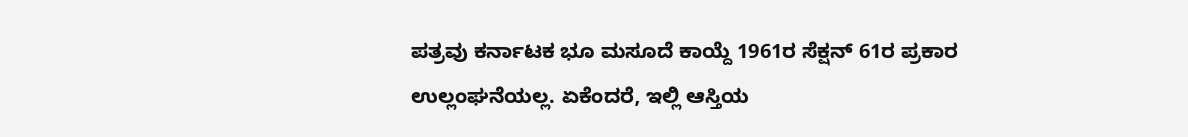ಪತ್ರವು ಕರ್ನಾಟಕ ಭೂ ಮಸೂದೆ ಕಾಯ್ದೆ 1961ರ ಸೆಕ್ಷನ್ 61ರ ಪ್ರಕಾರ ಉಲ್ಲಂಘನೆಯಲ್ಲ. ಏಕೆಂದರೆ, ಇಲ್ಲಿ ಆಸ್ತಿಯ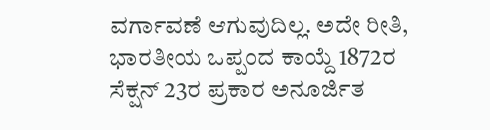ವರ್ಗಾವಣೆ ಆಗುವುದಿಲ್ಲ. ಅದೇ ರೀತಿ, ಭಾರತೀಯ ಒಪ್ಪಂದ ಕಾಯ್ದೆ 1872ರ ಸೆಕ್ಷನ್ 23ರ ಪ್ರಕಾರ ಅನೂರ್ಜಿತ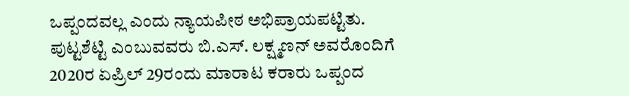ಒಪ್ಪಂದವಲ್ಲ ಎಂದು ನ್ಯಾಯಪೀಠ ಅಭಿಪ್ರಾಯಪಟ್ಟಿತು.
ಪುಟ್ಟಶೆಟ್ಟಿ ಎಂಬುವವರು ಬಿ.ಎಸ್. ಲಕ್ಷ್ಮಣನ್ ಅವರೊಂದಿಗೆ 2020ರ ಏಪ್ರಿಲ್ 29ರಂದು ಮಾರಾಟ ಕರಾರು ಒಪ್ಪಂದ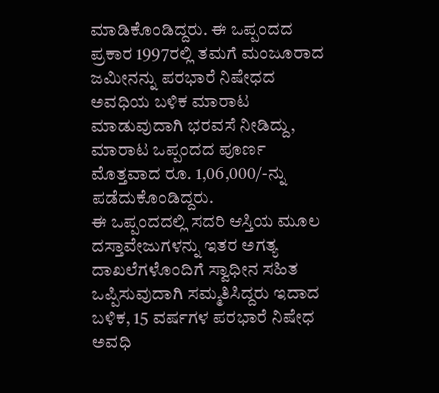ಮಾಡಿಕೊಂಡಿದ್ದರು. ಈ ಒಪ್ಪಂದದ ಪ್ರಕಾರ 1997ರಲ್ಲಿ ತಮಗೆ ಮಂಜೂರಾದ ಜಮೀನನ್ನು ಪರಭಾರೆ ನಿಷೇಧದ ಅವಧಿಯ ಬಳಿಕ ಮಾರಾಟ ಮಾಡುವುದಾಗಿ ಭರವಸೆ ನೀಡಿದ್ದು, ಮಾರಾಟ ಒಪ್ಪಂದದ ಪೂರ್ಣ ಮೊತ್ತವಾದ ರೂ. 1,06,000/-ನ್ನು ಪಡೆದುಕೊಂಡಿದ್ದರು.
ಈ ಒಪ್ಪಂದದಲ್ಲಿ ಸದರಿ ಆಸ್ತಿಯ ಮೂಲ ದಸ್ತಾವೇಜುಗಳನ್ನು ಇತರ ಅಗತ್ಯ ದಾಖಲೆಗಳೊಂದಿಗೆ ಸ್ವಾಧೀನ ಸಹಿತ ಒಪ್ಪಿಸುವುದಾಗಿ ಸಮ್ಮತಿಸಿದ್ದರು ಇದಾದ ಬಳಿಕ, 15 ವರ್ಷಗಳ ಪರಭಾರೆ ನಿಷೇಧ ಅವಧಿ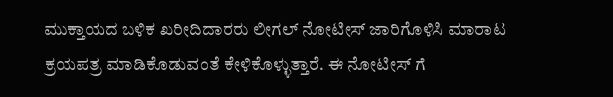ಮುಕ್ತಾಯದ ಬಳಿಕ ಖರೀದಿದಾರರು ಲೀಗಲ್ ನೋಟೀಸ್ ಜಾರಿಗೊಳಿಸಿ ಮಾರಾಟ ಕ್ರಯಪತ್ರ ಮಾಡಿಕೊಡುವಂತೆ ಕೇಳಿಕೊಳ್ಳುತ್ತಾರೆ. ಈ ನೋಟೀಸ್ ಗೆ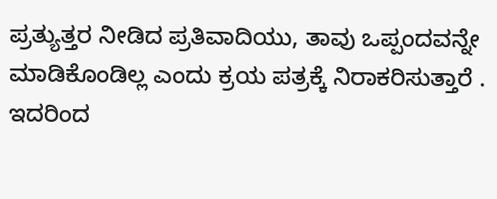ಪ್ರತ್ಯುತ್ತರ ನೀಡಿದ ಪ್ರತಿವಾದಿಯು, ತಾವು ಒಪ್ಪಂದವನ್ನೇ ಮಾಡಿಕೊಂಡಿಲ್ಲ ಎಂದು ಕ್ರಯ ಪತ್ರಕ್ಕೆ ನಿರಾಕರಿಸುತ್ತಾರೆ .
ಇದರಿಂದ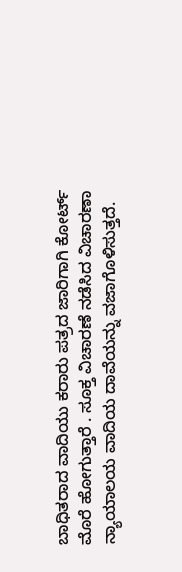ಬಾಧಿತರಾದ ವಾದಿಯು ಕರಾರು ಪತ್ರದ ಜಾರಿಗಾಗಿ ಕೋರ್ಟ್ ಮೊರೆ ಹೋಗುತ್ತಾರೆ . ಸೂಕ್ತ ವಿಚಾರಣೆ ನಡೆಸಿದ ವಿಚಾರಣಾ ನ್ಯಾಯಾಲಯ ವಾದಿಯ ದಾವೆಯನ್ನು ವಜಾಗೊಳಿಸುತ್ತದೆ.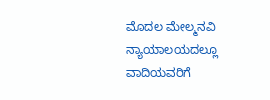ಮೊದಲ ಮೇಲ್ಮನವಿ ನ್ಯಾಯಾಲಯದಲ್ಲೂ ವಾದಿಯವರಿಗೆ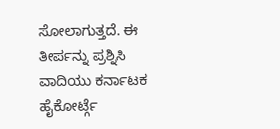ಸೋಲಾಗುತ್ತದೆ. ಈ ತೀರ್ಪನ್ನು ಪ್ರಶ್ನಿಸಿ ವಾದಿಯು ಕರ್ನಾಟಕ ಹೈಕೋರ್ಟ್ಗೆ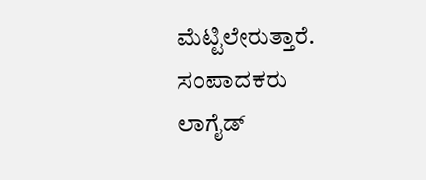ಮೆಟ್ಟಿಲೇರುತ್ತಾರೆ.
ಸಂಪಾದಕರು
ಲಾಗೈಡ್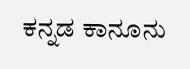ಕನ್ನಡ ಕಾನೂನು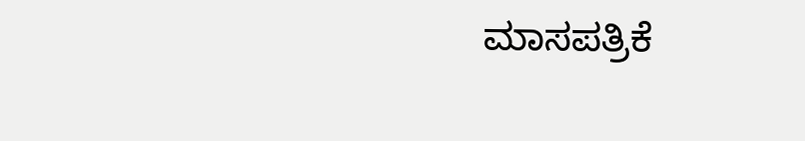ಮಾಸಪತ್ರಿಕೆ